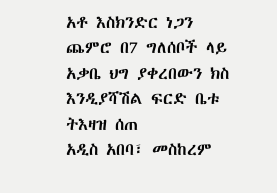አቶ እስክንድር ነጋን ጨምሮ በ7 ግለሰቦች ላይ አቃቤ ህግ ያቀረበውን ክስ እንዲያሻሽል ፍርድ ቤቱ ትእዛዝ ሰጠ
አዲስ አበባ፣ መስከረም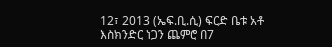12፣ 2013 (ኤፍ.ቢ.ሲ) ፍርድ ቤቱ አቶ እስክንድር ነጋን ጨምሮ በ7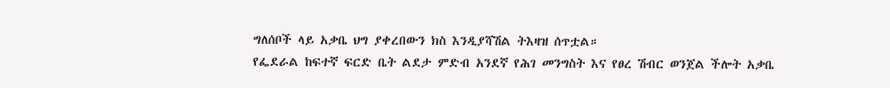ግለሰቦች ላይ አቃቤ ህግ ያቀረበውን ክስ እንዲያሻሽል ትእዛዝ ሰጥቷል።
የፌደራል ከፍተኛ ፍርድ ቤት ልደታ ምድብ አንደኛ የሕገ መንግስት እና የፀረ ሽብር ወንጀል ችሎት አቃቤ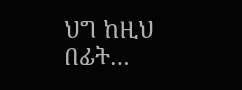ህግ ከዚህ በፊት…